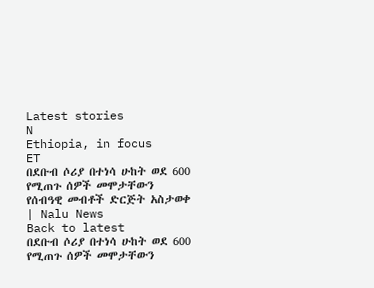Latest stories
N
Ethiopia, in focus
ET
በደቡብ ሶሪያ በተነሳ ሁከት ወደ 600 የሚጠጉ ሰዎች መሞታቸውን የሰብዓዊ መብቶች ድርጅት አስታወቀ | Nalu News
Back to latest
በደቡብ ሶሪያ በተነሳ ሁከት ወደ 600 የሚጠጉ ሰዎች መሞታቸውን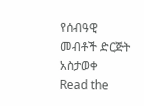የሰብዓዊ መብቶች ድርጅት አስታወቀ
Read the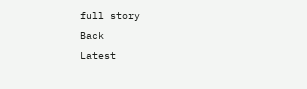full story
Back
Latest